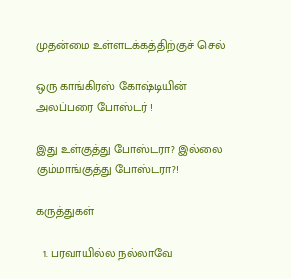முதன்மை உள்ளடக்கத்திற்குச் செல்

ஒரு காங்கிரஸ் கோஷ்டியின் அலப்பரை போஸ்டர் !

இது உள்குத்து போஸ்டரா? இல்லை கும்மாங்குத்து போஸ்டரா?!

கருத்துகள்

  1. பரவாயில்ல நல்லாவே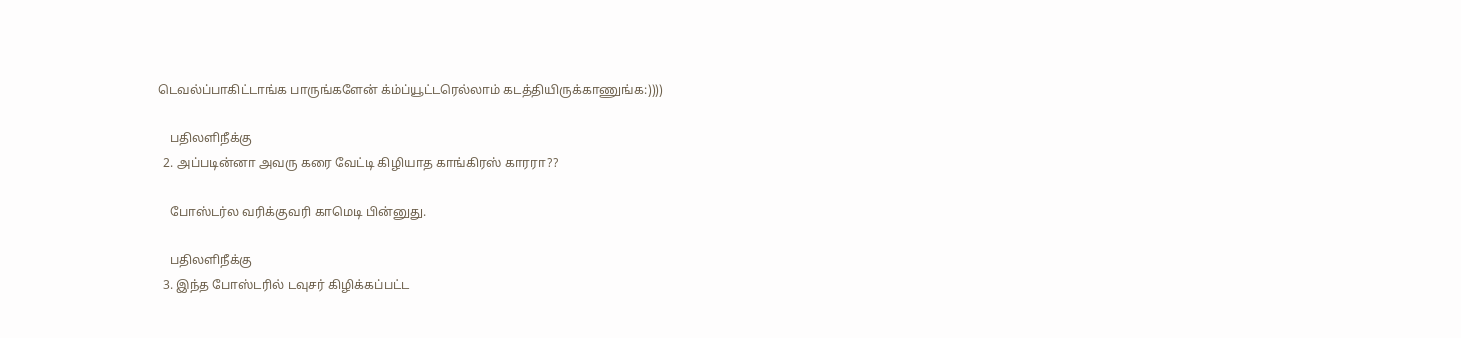டெவல்ப்பாகிட்டாங்க பாருங்களேன் க்ம்ப்யூட்டரெல்லாம் கடத்தியிருக்காணுங்க:))))

    பதிலளிநீக்கு
  2. அப்படின்னா அவரு கரை வேட்டி கிழியாத காங்கிரஸ் காரரா??

    போஸ்டர்ல வரிக்குவரி காமெடி பின்னுது.

    பதிலளிநீக்கு
  3. இந்த போஸ்டரில் டவுசர் கிழிக்கப்பட்ட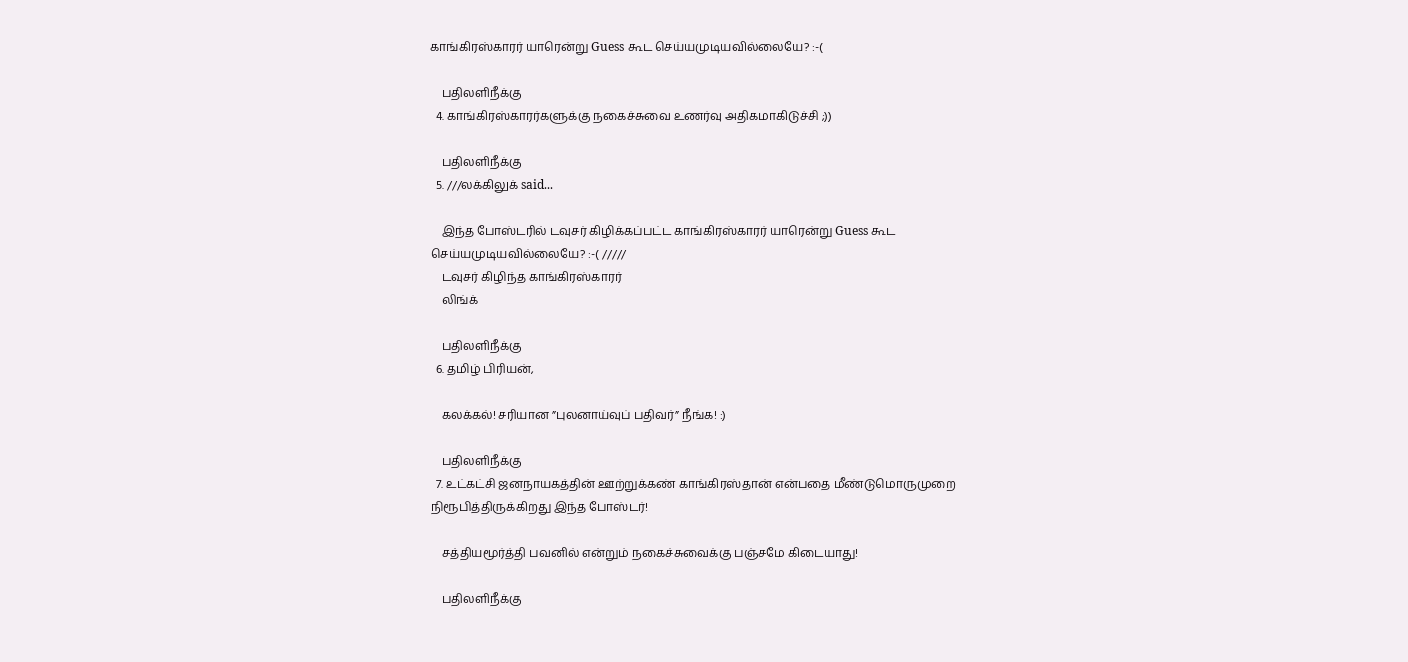காங்கிரஸ்காரர் யாரென்று Guess கூட செய்யமுடியவில்லையே? :-(

    பதிலளிநீக்கு
  4. காங்கிரஸ்காரர்களுக்கு நகைச்சுவை உணர்வு அதிகமாகிடுச்சி ;))

    பதிலளிநீக்கு
  5. ///லக்கிலுக் said...

    இந்த போஸ்டரில் டவுசர் கிழிக்கப்பட்ட காங்கிரஸ்காரர் யாரென்று Guess கூட செய்யமுடியவில்லையே? :-( /////
    டவுசர் கிழிந்த காங்கிரஸ்காரர்
    லிங்க்

    பதிலளிநீக்கு
  6. தமிழ் பிரியன்,

    கலக்கல்! சரியான ”புலனாய்வுப் பதிவர்” நீங்க! :)

    பதிலளிநீக்கு
  7. உட்கட்சி ஜனநாயகத்தின் ஊற்றுக்கண் காங்கிரஸ்தான் என்பதை மீண்டுமொருமுறை நிரூபித்திருக்கிறது இந்த போஸ்டர்!

    சத்தியமூர்த்தி பவனில் என்றும் நகைச்சுவைக்கு பஞ்சமே கிடையாது!

    பதிலளிநீக்கு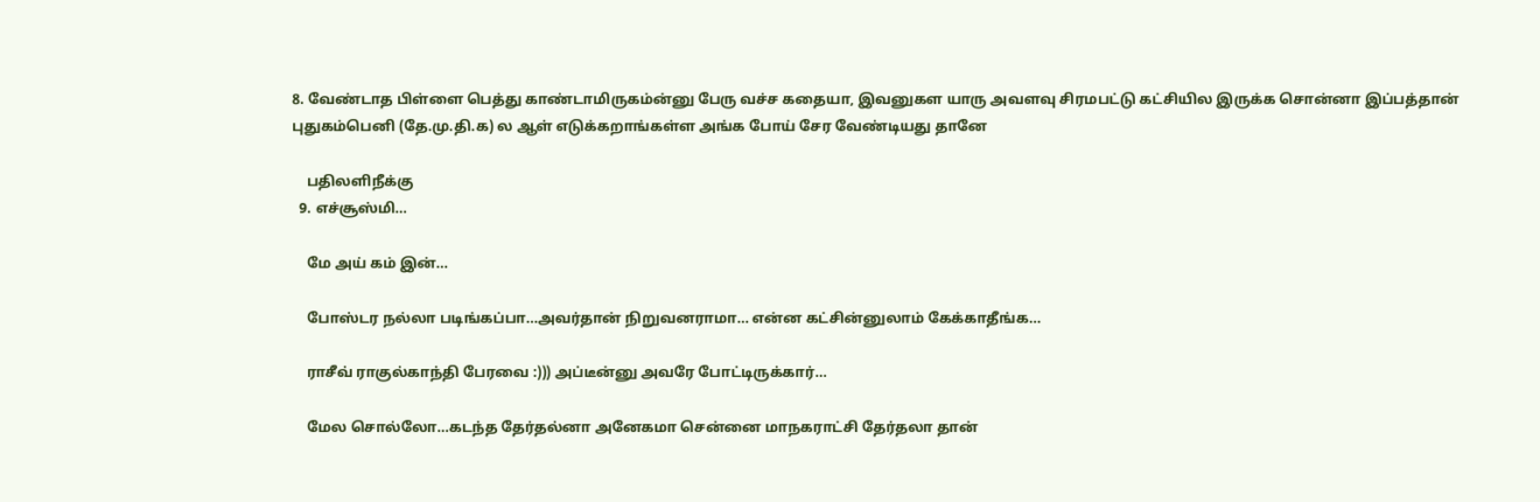8. வேண்டாத பிள்ளை பெத்து காண்டாமிருகம்ன்னு பேரு வச்ச கதையா, இவனுகள யாரு அவளவு சிரமபட்டு கட்சியில இருக்க சொன்னா இப்பத்தான் புதுகம்பெனி (தே.மு.தி.க) ல ஆள் எடுக்கறாங்கள்ள அங்க போய் சேர வேண்டியது தானே

    பதிலளிநீக்கு
  9. எச்சூஸ்மி...

    மே அய் கம் இன்...

    போஸ்டர நல்லா படிங்கப்பா...அவர்தான் நிறுவனராமா... என்ன கட்சின்னுலாம் கேக்காதீங்க...

    ராசீவ் ராகுல்காந்தி பேரவை :))) அப்டீன்னு அவரே போட்டிருக்கார்...

    மேல சொல்லோ...கடந்த தேர்தல்னா அனேகமா சென்னை மாநகராட்சி தேர்தலா தான்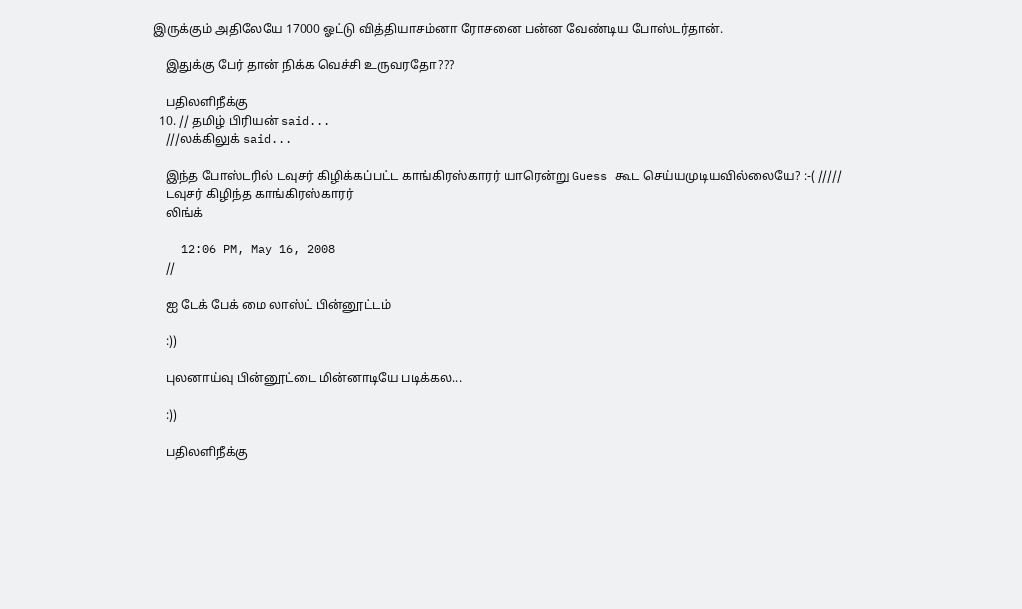இருக்கும் அதிலேயே 17000 ஓட்டு வித்தியாசம்னா ரோசனை பன்ன வேண்டிய போஸ்டர்தான்.

    இதுக்கு பேர் தான் நிக்க வெச்சி உருவரதோ???

    பதிலளிநீக்கு
  10. // தமிழ் பிரியன் said...
    ///லக்கிலுக் said...

    இந்த போஸ்டரில் டவுசர் கிழிக்கப்பட்ட காங்கிரஸ்காரர் யாரென்று Guess கூட செய்யமுடியவில்லையே? :-( /////
    டவுசர் கிழிந்த காங்கிரஸ்காரர்
    லிங்க்

    12:06 PM, May 16, 2008
    //

    ஐ டேக் பேக் மை லாஸ்ட் பின்னூட்டம்

    :))

    புலனாய்வு பின்னூட்டை மின்னாடியே படிக்கல...

    :))

    பதிலளிநீக்கு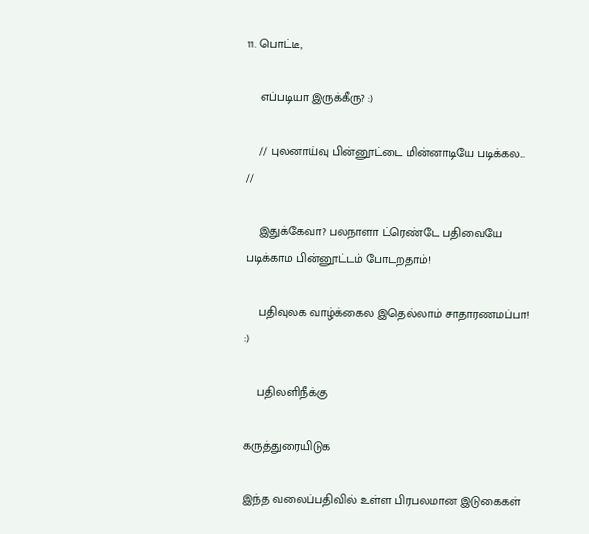11. பொட்டீ,

    எப்படியா இருக்கீரு? :)

    // புலனாய்வு பின்னூட்டை மின்னாடியே படிக்கல... //

    இதுக்கேவா? பலநாளா ட்ரெண்டே பதிவையே படிக்காம பின்னூட்டம் போடறதாம்!

    பதிவுலக வாழ்க்கைல இதெல்லாம் சாதாரணமப்பா! :)

    பதிலளிநீக்கு

கருத்துரையிடுக

இந்த வலைப்பதிவில் உள்ள பிரபலமான இடுகைகள்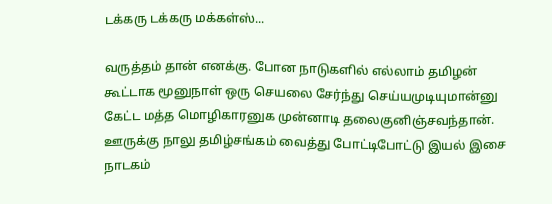டக்கரு டக்கரு மக்கள்ஸ்...

வருத்தம் தான் எனக்கு. போன நாடுகளில் எல்லாம் தமிழன் கூட்டாக மூனுநாள் ஒரு செயலை சேர்ந்து செய்யமுடியுமான்னு கேட்ட மத்த மொழிகாரனுக முன்னாடி தலைகுனிஞ்சவந்தான். ஊருக்கு நாலு தமிழ்சங்கம் வைத்து போட்டிபோட்டு இயல் இசை நாடகம்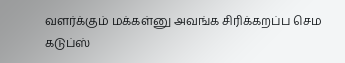வளர்க்கும் மக்கள்னு அவங்க சிரிக்கறப்ப செம கடுப்ஸ்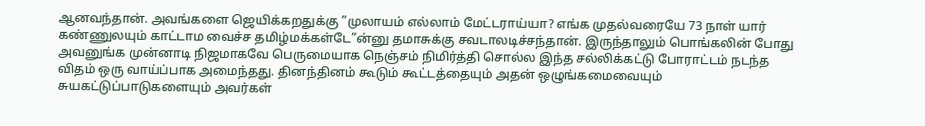ஆனவந்தான். அவங்களை ஜெயிக்கறதுக்கு ”முலாயம் எல்லாம் மேட்டராய்யா? எங்க முதல்வரையே 73 நாள் யார் கண்ணுலயும் காட்டாம வைச்ச தமிழ்மக்கள்டே”ன்னு தமாசுக்கு சவடாலடிச்சந்தான். இருந்தாலும் பொங்கலின் போது அவனுங்க முன்னாடி நிஜமாகவே பெருமையாக நெஞ்சம் நிமிர்த்தி சொல்ல இந்த சல்லிக்கட்டு போராட்டம் நடந்த விதம் ஒரு வாய்ப்பாக அமைந்தது. தினந்தினம் கூடும் கூட்டத்தையும் அதன் ஒழுங்கமைவையும் சுயகட்டுப்பாடுகளையும் அவர்கள்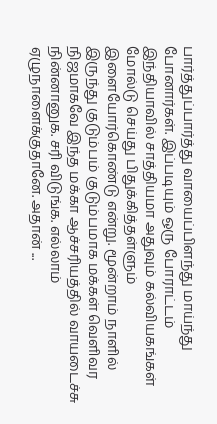பார்த்துப்பார்த்து வாயைப்பிளந்து மாய்ந்து போனார்கள். இப்படியும் ஒரு போராட்டம் இந்தியாவில் சாத்தியமா அதுவும் கல்வியகங்கள் மோல்டு செய்து பிதுக்கித்தள்ளும் இளையோர்கொண்டு என்று. மூன்றாம் நாளில் இருந்து குடும்பம் குடும்பமாக மக்கள் வெளிவர நிஜமாகவே இந்த மக்கா ஆச்சரியத்தில் வாயடைச்சு நின்னானுக. சரி விடுங்க. எல்லாம் ஏழுநாளைக்குதானே. அதான் ...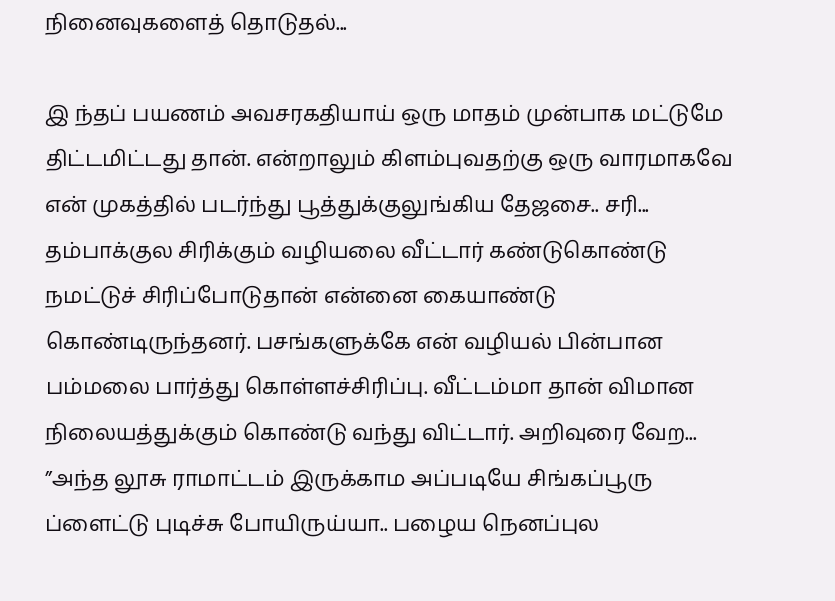நினைவுகளைத் தொடுதல்...

இ ந்தப் பயணம் அவசரகதியாய் ஒரு மாதம் முன்பாக மட்டுமே திட்டமிட்டது தான். என்றாலும் கிளம்புவதற்கு ஒரு வாரமாகவே என் முகத்தில் படர்ந்து பூத்துக்குலுங்கிய தேஜசை.. சரி... தம்பாக்குல சிரிக்கும் வழியலை வீட்டார் கண்டுகொண்டு நமட்டுச் சிரிப்போடுதான் என்னை கையாண்டு கொண்டிருந்தனர். பசங்களுக்கே என் வழியல் பின்பான பம்மலை பார்த்து கொள்ளச்சிரிப்பு. வீட்டம்மா தான் விமான நிலையத்துக்கும் கொண்டு வந்து விட்டார். அறிவுரை வேற... ”அந்த லூசு ராமாட்டம் இருக்காம அப்படியே சிங்கப்பூரு ப்ளைட்டு புடிச்சு போயிருய்யா.. பழைய நெனப்புல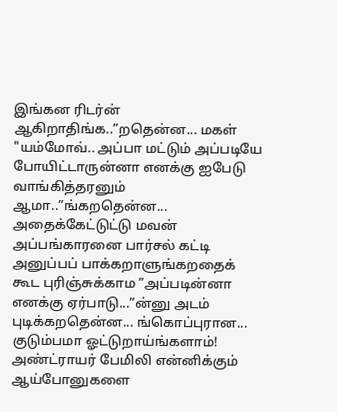இங்கன ரிடர்ன் ஆகிறாதிங்க..”றதென்ன... மகள் "யம்மோவ்.. அப்பா மட்டும் அப்படியே போயிட்டாருன்னா எனக்கு ஐபேடு வாங்கித்தரனும் ஆமா..”ங்கறதென்ன... அதைக்கேட்டுட்டு மவன் அப்பங்காரனை பார்சல் கட்டி அனுப்பப் பாக்கறாளுங்கறதைக் கூட புரிஞ்சுக்காம ”அப்படின்னா எனக்கு ஏர்பாடு...”ன்னு அடம் புடிக்கறதென்ன... ங்கொப்புரான... குடும்பமா ஓட்டுறாய்ங்களாம்! அண்ட்ராயர் பேமிலி என்னிக்கும் ஆய்போனுகளை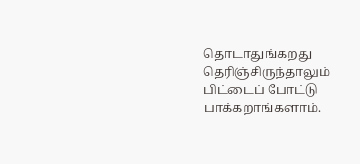தொடாதுங்கறது தெரிஞ்சிருந்தாலும் பிட்டைப் போட்டு பாக்கறாங்களாம்.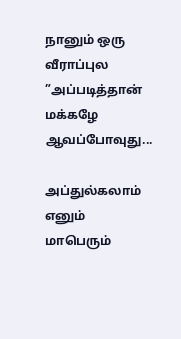நானும் ஒரு வீராப்புல ”அப்படித்தான் மக்கழே ஆவப்போவுது...

அப்துல்கலாம் எனும் மாபெரும்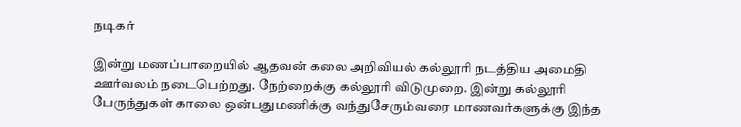நடிகர்

இன்று மணப்பாறையில் ஆதவன் கலை அறிவியல் கல்லூரி நடத்திய அமைதி ஊர்வலம் நடைபெற்றது. நேற்றைக்கு கல்லூரி விடுமுறை. இன்று கல்லூரி பேருந்துகள் காலை ஒன்பதுமணிக்கு வந்துசேரும்வரை மாணவர்களுக்கு இந்த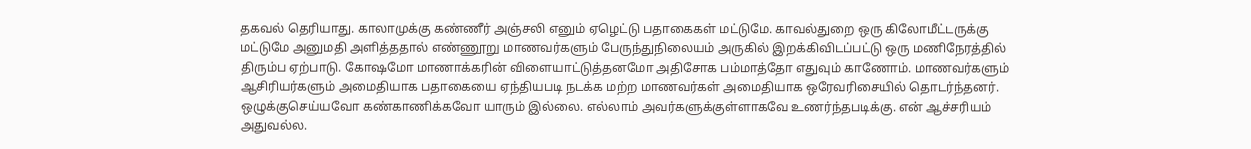தகவல் தெரியாது. காலாமுக்கு கண்ணீர் அஞ்சலி எனும் ஏழெட்டு பதாகைகள் மட்டுமே. காவல்துறை ஒரு கிலோமீட்டருக்கு மட்டுமே அனுமதி அளித்ததால் எண்ணூறு மாணவர்களும் பேருந்துநிலையம் அருகில் இறக்கிவிடப்பட்டு ஒரு மணிநேரத்தில் திரும்ப ஏற்பாடு. கோஷமோ மாணாக்கரின் விளையாட்டுத்தனமோ அதிசோக பம்மாத்தோ எதுவும் காணோம். மாணவர்களும் ஆசிரியர்களும் அமைதியாக பதாகையை ஏந்தியபடி நடக்க மற்ற மாணவர்கள் அமைதியாக ஒரேவரிசையில் தொடர்ந்தனர். ஒழுக்குசெய்யவோ கண்காணிக்கவோ யாரும் இல்லை. எல்லாம் அவர்களுக்குள்ளாகவே உணர்ந்தபடிக்கு. என் ஆச்சரியம் அதுவல்ல.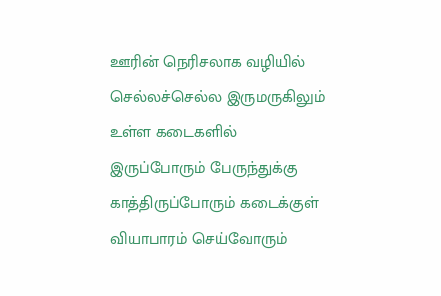ஊரின் நெரிசலாக வழியில் செல்லச்செல்ல இருமருகிலும் உள்ள கடைகளில் இருப்போரும் பேருந்துக்கு காத்திருப்போரும் கடைக்குள் வியாபாரம் செய்வோரும்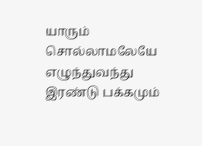யாரும் சொல்லாமலேயே எழுந்துவந்து இரண்டு பக்கமும்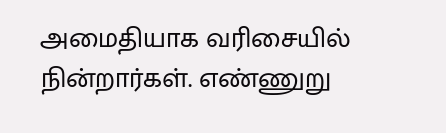அமைதியாக வரிசையில் நின்றார்கள். எண்ணுறு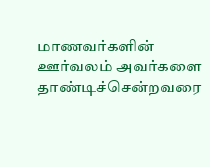மாணவர்களின் ஊர்வலம் அவர்களை தாண்டிச்சென்றவரை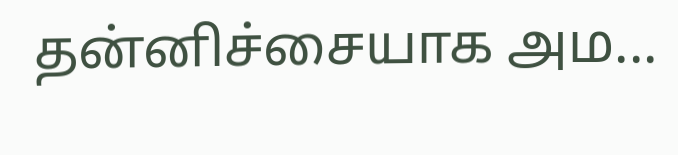தன்னிச்சையாக அம...